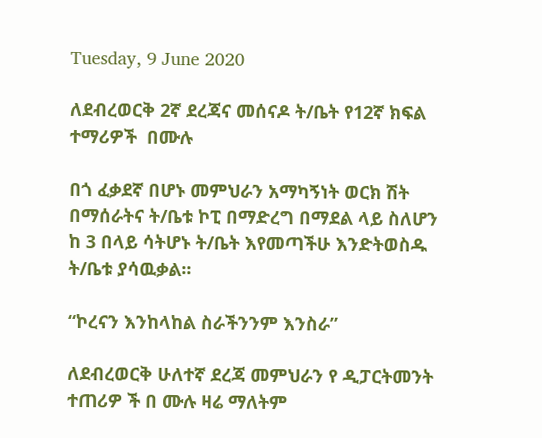Tuesday, 9 June 2020

ለደብረወርቅ 2ኛ ደረጃና መሰናዶ ት/ቤት የ12ኛ ክፍል ተማሪዎች  በሙሉ

በጎ ፈቃደኛ በሆኑ መምህራን አማካኝነት ወርክ ሽት በማሰራትና ት/ቤቱ ኮፒ በማድረግ በማደል ላይ ስለሆን ከ 3 በላይ ሳትሆኑ ት/ቤት እየመጣችሁ እንድትወስዱ ት/ቤቱ ያሳዉቃል፡፡

“ኮረናን እንከላከል ስራችንንም እንስራ”

ለደብረወርቅ ሁለተኛ ደረጃ መምህራን የ ዲፓርትመንት ተጠሪዎ ች በ ሙሉ ዛሬ ማለትም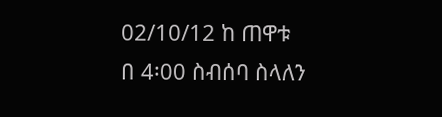02/10/12 ከ ጠዋቱ በ 4፡00 ስብሰባ ስላለን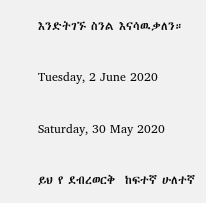እንድትገኙ ስንል እናሳዉቃለን።

Tuesday, 2 June 2020

Saturday, 30 May 2020

ይህ የ ደብረወርቅ  ከፍተኛ ሁለተኛ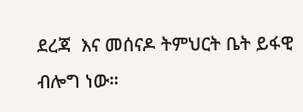ደረጃ  እና መሰናዶ ትምህርት ቤት ይፋዊ ብሎግ ነው።